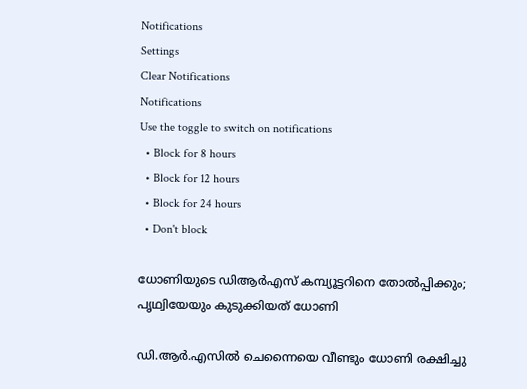Notifications
Settings
Clear Notifications
Notifications
Use the toggle to switch on notifications
  • Block for 8 hours
  • Block for 12 hours
  • Block for 24 hours
  • Don't block

ധോണിയുടെ ഡിആര്‍എസ് കമ്പ്യൂട്ടറിനെ തോല്‍പ്പിക്കും; പൃഥ്വിയേയും കുടുക്കിയത് ധോണി

ഡി.ആര്‍.എസില്‍ ചെന്നൈയെ വീണ്ടും ധോണി രക്ഷിച്ചു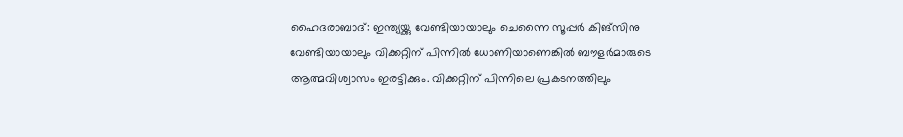ഹൈദരാബാദ്: ഇന്ത്യയ്ക്കു വേണ്ടിയായാലും ചെന്നൈ സൂപ്പര്‍ കിങ്‌സിനു വേണ്ടിയായാലും വിക്കറ്റിന് പിന്നില്‍ ധോണിയാണെങ്കില്‍ ബൗളര്‍മാരുടെ ആത്മവിശ്വാസം ഇരട്ടിക്കും. വിക്കറ്റിന് പിന്നിലെ പ്രകടനത്തിലും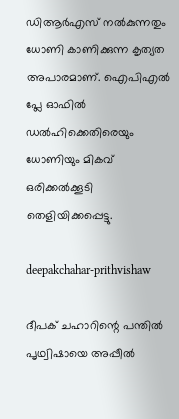ഡിആര്‍എസ് നല്‍കുന്നതും ധോണി കാണിക്കുന്ന കൃത്യത അപാരമാണ്. ഐപിഎല്‍ പ്ലേ ഓഫില്‍ ഡല്‍ഹിക്കെതിരെയും ധോണിയും മികവ് ഒരിക്കല്‍ക്കൂടി തെളിയിക്കപ്പെട്ടു.

deepakchahar-prithvishaw

ദീപക് ചഹാറിന്റെ പന്തില്‍ പൃഥ്വിഷായെ അപ്പീല്‍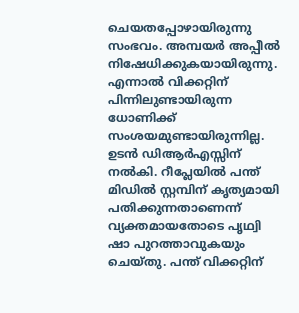ചെയതപ്പോഴായിരുന്നു സംഭവം. അമ്പയര്‍ അപ്പീല്‍ നിഷേധിക്കുകയായിരുന്നു. എന്നാല്‍ വിക്കറ്റിന് പിന്നിലുണ്ടായിരുന്ന ധോണിക്ക് സംശയമുണ്ടായിരുന്നില്ല. ഉടന്‍ ഡിആര്‍എസ്സിന് നല്‍കി. റീപ്ലേയില്‍ പന്ത് മിഡില്‍ സ്റ്റമ്പിന് കൃത്യമായി പതിക്കുന്നതാണെന്ന് വ്യക്തമായതോടെ പൃഥ്വി ഷാ പുറത്താവുകയും ചെയ്തു. പന്ത് വിക്കറ്റിന്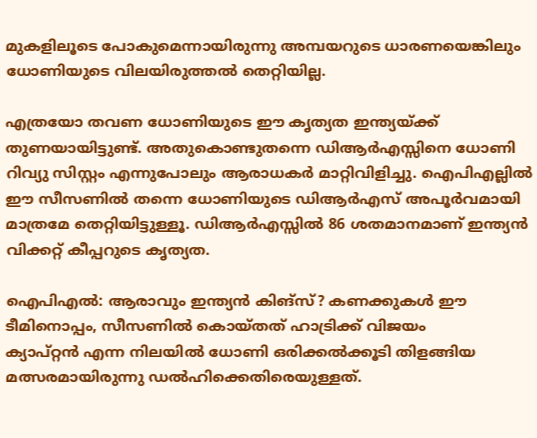മുകളിലൂടെ പോകുമെന്നായിരുന്നു അമ്പയറുടെ ധാരണയെങ്കിലും ധോണിയുടെ വിലയിരുത്തല്‍ തെറ്റിയില്ല.

എത്രയോ തവണ ധോണിയുടെ ഈ കൃത്യത ഇന്ത്യയ്ക്ക് തുണയായിട്ടുണ്ട്. അതുകൊണ്ടുതന്നെ ഡിആര്‍എസ്സിനെ ധോണി റിവ്യു സിസ്റ്റം എന്നുപോലും ആരാധകര്‍ മാറ്റിവിളിച്ചു. ഐപിഎല്ലില്‍ ഈ സീസണില്‍ തന്നെ ധോണിയുടെ ഡിആര്‍എസ് അപൂര്‍വമായി മാത്രമേ തെറ്റിയിട്ടുള്ളൂ. ഡിആര്‍എസ്സില്‍ 86 ശതമാനമാണ് ഇന്ത്യന്‍ വിക്കറ്റ് കീപ്പറുടെ കൃത്യത.

ഐപിഎല്‍: ആരാവും ഇന്ത്യന്‍ കിങ്സ്? കണക്കുകള്‍ ഈ ടീമിനൊപ്പം, സീസണില്‍ കൊയ്തത് ഹാട്രിക്ക് വിജയം
ക്യാപ്റ്റന്‍ എന്ന നിലയില്‍ ധോണി ഒരിക്കല്‍ക്കൂടി തിളങ്ങിയ മത്സരമായിരുന്നു ഡല്‍ഹിക്കെതിരെയുള്ളത്.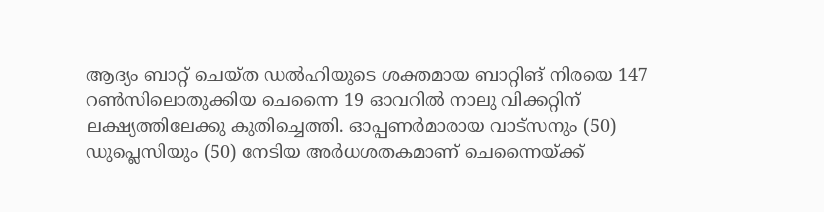ആദ്യം ബാറ്റ് ചെയ്ത ഡല്‍ഹിയുടെ ശക്തമായ ബാറ്റിങ് നിരയെ 147 റണ്‍സിലൊതുക്കിയ ചെന്നൈ 19 ഓവറില്‍ നാലു വിക്കറ്റിന് ലക്ഷ്യത്തിലേക്കു കുതിച്ചെത്തി. ഓപ്പണര്‍മാരായ വാട്സനും (50) ഡുപ്ലെസിയും (50) നേടിയ അര്‍ധശതകമാണ് ചെന്നൈയ്ക്ക്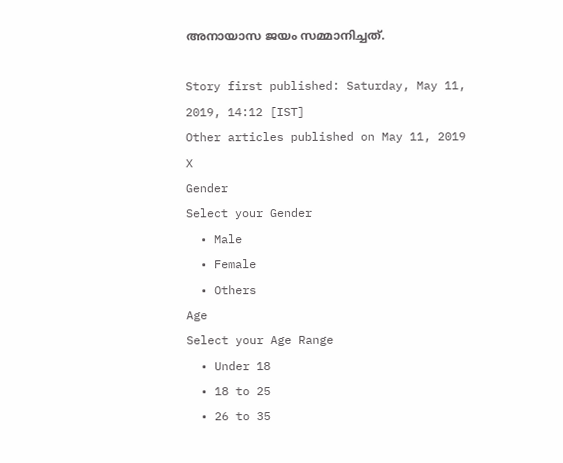അനായാസ ജയം സമ്മാനിച്ചത്.

Story first published: Saturday, May 11, 2019, 14:12 [IST]
Other articles published on May 11, 2019
X
Gender
Select your Gender
  • Male
  • Female
  • Others
Age
Select your Age Range
  • Under 18
  • 18 to 25
  • 26 to 35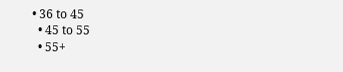• 36 to 45
  • 45 to 55
  • 55+